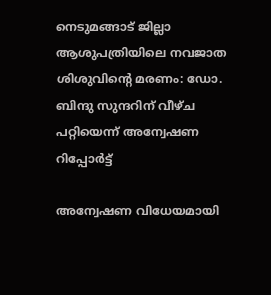നെടുമങ്ങാട് ജില്ലാ ആശുപത്രിയിലെ നവജാത ശിശുവിൻ്റെ മരണം: ഡോ. ബിന്ദു സുന്ദറിന് വീഴ്ച പറ്റിയെന്ന് അന്വേഷണ റിപ്പോർട്ട്

അന്വേഷണ വിധേയമായി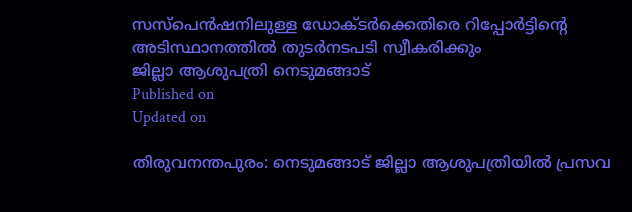സസ്പെന്‍ഷനിലുള്ള ഡോക്ടർക്കെതിരെ റിപ്പോർട്ടിന്‍റെ അടിസ്ഥാനത്തിൽ തുടർനടപടി സ്വീകരിക്കും
ജില്ലാ ആശുപത്രി നെടുമങ്ങാട്
Published on
Updated on

തിരുവനന്തപുരം: നെടുമങ്ങാട് ജില്ലാ ആശുപത്രിയിൽ പ്രസവ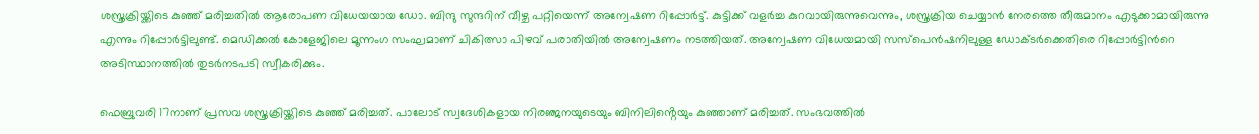ശസ്ത്രക്രിയ്ക്കിടെ കുഞ്ഞ് മരിച്ചതിൽ ആരോപണ വിധേയയായ ഡോ. ബിന്ദു സുന്ദറിന് വീഴ്ച പറ്റിയെന്ന് അന്വേഷണ റിപ്പോർട്ട്. കുട്ടിക്ക് വളർച്ച കുറവായിരുന്നുവെന്നും, ശസ്ത്രക്രിയ ചെയ്യാൻ നേരത്തെ തീരുമാനം എടുക്കാമായിരുന്നു എന്നും റിപ്പോർട്ടിലുണ്ട്. മെഡിക്കൽ കോളേജിലെ മൂന്നംഗ സംഘമാണ് ചികിത്സാ പിഴവ് പരാതിയിൽ അന്വേഷണം നടത്തിയത്. അന്വേഷണ വിധേയമായി സസ്പെന്‍ഷനിലുള്ള ഡോക്ടർക്കെതിരെ റിപ്പോർട്ടിന്‍റെ അടിസ്ഥാനത്തിൽ തുടർനടപടി സ്വീകരിക്കും.

ഫെബ്രുവരി 17നാണ് പ്രസവ ശസ്ത്രക്രിയ്ക്കിടെ കുഞ്ഞ് മരിച്ചത്. പാലോട് സ്വദേശികളായ നിരഞ്ജനയുടെയും ബിനിലിൻ്റെയും കുഞ്ഞാണ് മരിച്ചത്. സംഭവത്തിൽ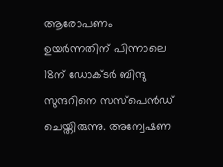ആരോപണം ഉയർന്നതിന് പിന്നാലെ 18ന് ഡോക്ടർ ബിന്ദു സുന്ദറിനെ സസ്പെൻഡ് ചെയ്തിരുന്നു. അന്വേഷണ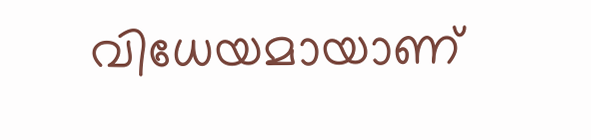വിധേയമായാണ്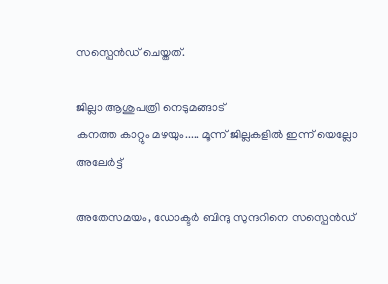സസ്പെൻഡ് ചെയ്തത്.

ജില്ലാ ആശുപത്രി നെടുമങ്ങാട്
കനത്ത കാറ്റും മഴയും..... മൂന്ന് ജില്ലകളിൽ ഇന്ന് യെല്ലോ അലേർട്ട്

അതേസമയം, ഡോക്ടർ ബിന്ദു സുന്ദറിനെ സസ്പെൻഡ്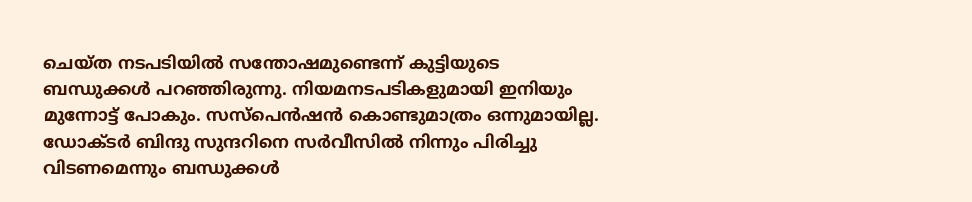ചെയ്ത നടപടിയിൽ സന്തോഷമുണ്ടെന്ന് കുട്ടിയുടെ ബന്ധുക്കൾ പറ‍ഞ്ഞിരുന്നു. നിയമനടപടികളുമായി ഇനിയും മുന്നോട്ട് പോകും. സസ്പെൻഷൻ കൊണ്ടുമാത്രം ഒന്നുമായില്ല. ഡോക്ടർ ബിന്ദു സുന്ദറിനെ സർവീസിൽ നിന്നും പിരിച്ചു വിടണമെന്നും ബന്ധുക്കൾ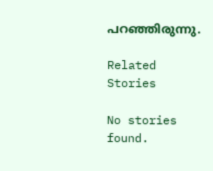പറഞ്ഞിരുന്നു.

Related Stories

No stories found.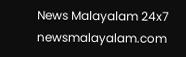News Malayalam 24x7
newsmalayalam.com